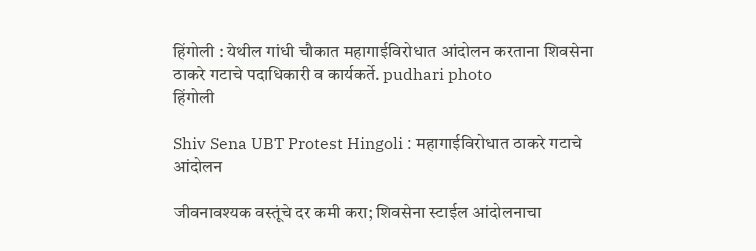हिंगोली : येथील गांधी चौकात महागाईविरोधात आंदोलन करताना शिवसेना ठाकरे गटाचे पदाधिकारी व कार्यकर्ते. pudhari photo
हिंगोली

Shiv Sena UBT Protest Hingoli : महागाईविरोधात ठाकरे गटाचे आंदोलन

जीवनावश्यक वस्तूंचे दर कमी करा; शिवसेना स्टाईल आंदोलनाचा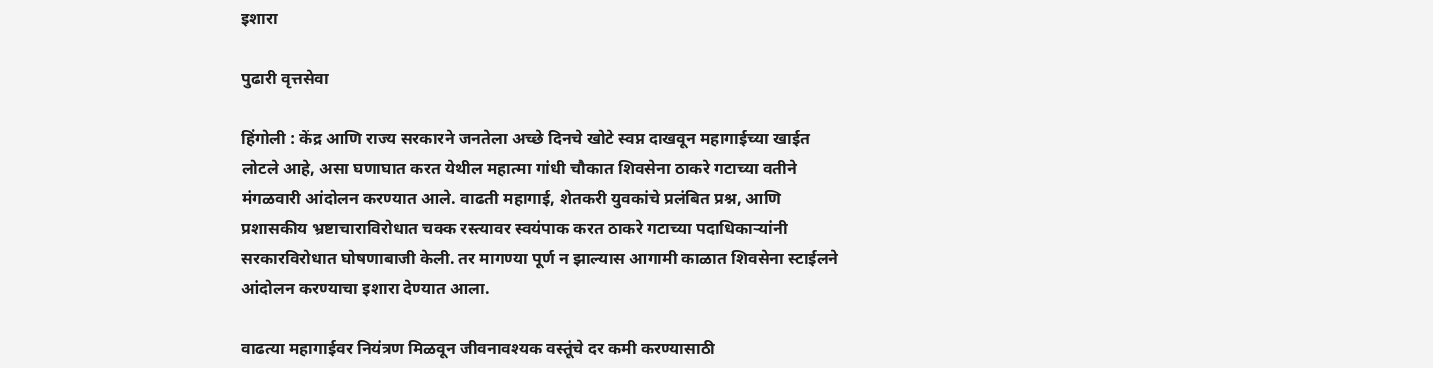इशारा

पुढारी वृत्तसेवा

हिंगोली : केंद्र आणि राज्य सरकारने जनतेला अच्छे दिनचे खोटे स्वप्न दाखवून महागाईच्या खाईत लोटले आहे, असा घणाघात करत येथील महात्मा गांधी चौकात शिवसेना ठाकरे गटाच्या वतीने मंगळवारी आंदोलन करण्यात आले. वाढती महागाई, शेतकरी युवकांचे प्रलंबित प्रश्न, आणि प्रशासकीय भ्रष्टाचाराविरोधात चक्क रस्त्यावर स्वयंपाक करत ठाकरे गटाच्या पदाधिकाऱ्यांनी सरकारविरोधात घोषणाबाजी केली. तर मागण्या पूर्ण न झाल्यास आगामी काळात शिवसेना स्टाईलने आंदोलन करण्याचा इशारा देण्यात आला.

वाढत्या महागाईवर नियंत्रण मिळवून जीवनावश्यक वस्तूंचे दर कमी करण्यासाठी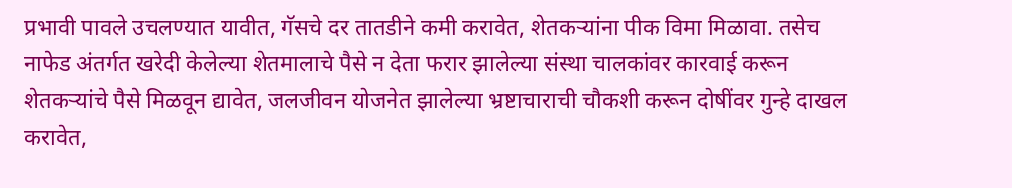प्रभावी पावले उचलण्यात यावीत, गॅसचे दर तातडीने कमी करावेत, शेतकऱ्यांना पीक विमा मिळावा. तसेच नाफेड अंतर्गत खरेदी केलेल्या शेतमालाचे पैसे न देता फरार झालेल्या संस्था चालकांवर कारवाई करून शेतकऱ्यांचे पैसे मिळवून द्यावेत, जलजीवन योजनेत झालेल्या भ्रष्टाचाराची चौकशी करून दोषींवर गुन्हे दाखल करावेत,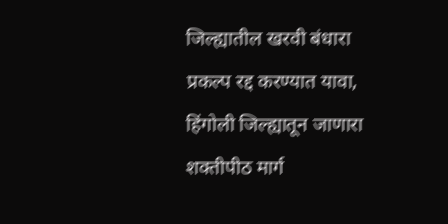जिल्ह्यातील खरवी बंधारा प्रकल्प रद्द करण्यात यावा, हिंगोली जिल्ह्यातून जाणारा शक्तीपीठ मार्ग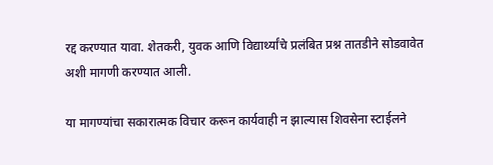रद्द करण्यात यावा. शेतकरी, युवक आणि विद्यार्थ्यांचे प्रलंबित प्रश्न तातडीने सोडवावेत अशी मागणी करण्यात आली.

या मागण्यांचा सकारात्मक विचार करून कार्यवाही न झाल्यास शिवसेना स्टाईलने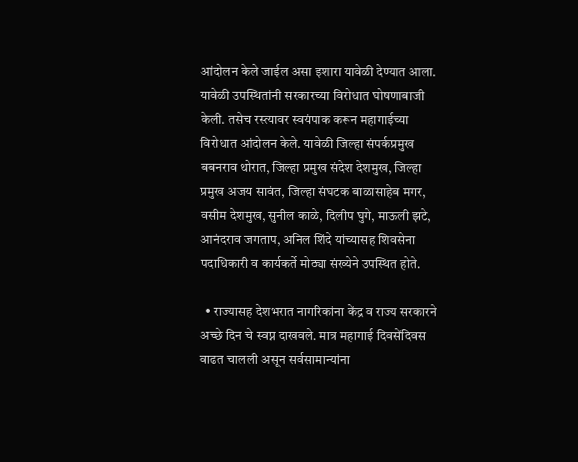आंदोलन केले जाईल असा इशारा यावेळी देण्यात आला. यावेळी उपस्थितांनी सरकारच्या विरोधात घोषणाबाजी केली. तसेच रस्त्यावर स्वयंपाक करून महागाईच्या विरोधात आंदोलन केले. यावेळी जिल्हा संपर्कप्रमुख बबनराव थोरात, जिल्हा प्रमुख संदेश देशमुख, जिल्हा प्रमुख अजय सावंत, जिल्हा संघटक बाळासाहेब मगर, वसीम देशमुख, सुनील काळे, दिलीप घुगे, माऊली झटे, आनंदराव जगताप, अनिल शिंदे यांच्यासह शिवसेना पदाधिकारी व कार्यकर्ते मोठ्या संख्येने उपस्थित होते.

  • राज्यासह देशभरात नागरिकांना केंद्र व राज्य सरकारने अच्छे दिन चे स्वप्न दाखवले. मात्र महागाई दिवसेंदिवस वाढत चालली असून सर्वसामान्यांना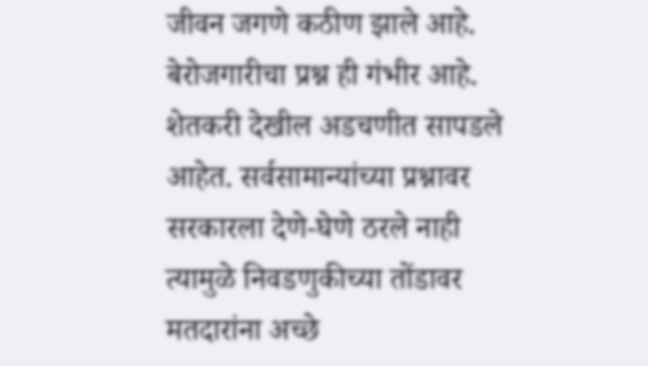जीवन जगणे कठीण झाले आहे. बेरोजगारीचा प्रश्न ही गंभीर आहे. शेतकरी देखील अडचणीत सापडले आहेत. सर्वसामान्यांच्या प्रश्नावर सरकारला देणे-घेणे ठरले नाही त्यामुळे निवडणुकीच्या तोंडावर मतदारांना अच्छे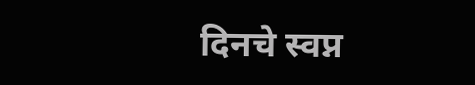दिनचे स्वप्न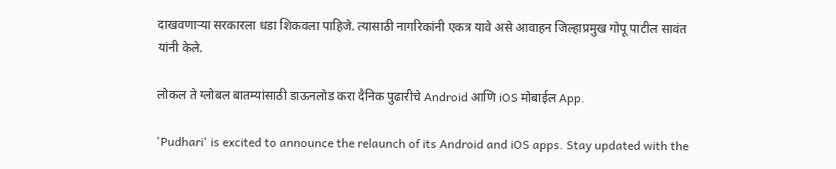दाखवणाऱ्या सरकारला धडा शिकवला पाहिजे. त्यासाठी नागरिकांनी एकत्र यावे असे आवाहन जिल्हाप्रमुख गोपू पाटील सावंत यांनी केले.

लोकल ते ग्लोबल बातम्यांसाठी डाऊनलोड करा दैनिक पुढारीचे Android आणि iOS मोबाईल App.

'Pudhari' is excited to announce the relaunch of its Android and iOS apps. Stay updated with the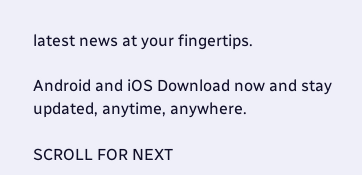latest news at your fingertips.

Android and iOS Download now and stay updated, anytime, anywhere.

SCROLL FOR NEXT